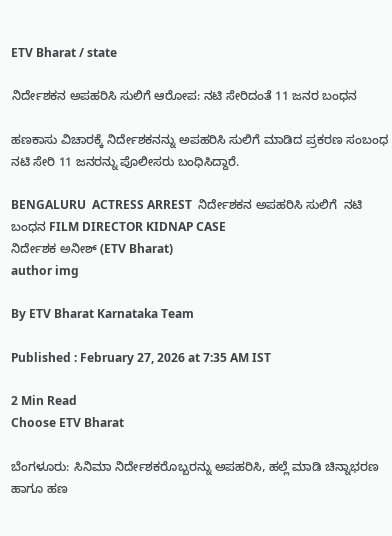ETV Bharat / state

ನಿರ್ದೇಶಕನ ಅಪಹರಿಸಿ ಸುಲಿಗೆ ಆರೋಪ: ನಟಿ ಸೇರಿದಂತೆ 11 ಜನರ ಬಂಧನ

ಹಣಕಾಸು ವಿಚಾರಕ್ಕೆ ನಿರ್ದೇಶಕನನ್ನು ಅಪಹರಿಸಿ ಸುಲಿಗೆ ಮಾಡಿದ ಪ್ರಕರಣ ಸಂಬಂಧ ನಟಿ ಸೇರಿ 11 ಜನರನ್ನು ಪೊಲೀಸರು ಬಂಧಿಸಿದ್ದಾರೆ.

BENGALURU  ACTRESS ARREST  ನಿರ್ದೇಶಕನ ಅಪಹರಿಸಿ ಸುಲಿಗೆ  ನಟಿ ಬಂಧನ FILM DIRECTOR KIDNAP CASE
ನಿರ್ದೇಶಕ ಅನೀಶ್ (ETV Bharat)
author img

By ETV Bharat Karnataka Team

Published : February 27, 2026 at 7:35 AM IST

2 Min Read
Choose ETV Bharat

ಬೆಂಗಳೂರು: ಸಿನಿಮಾ ನಿರ್ದೇಶಕರೊಬ್ಬರನ್ನು ಅಪಹರಿಸಿ, ಹಲ್ಲೆ ಮಾಡಿ ಚಿನ್ನಾಭರಣ ಹಾಗೂ ಹಣ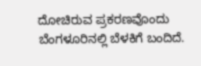ದೋಚಿರುವ ಪ್ರಕರಣವೊಂದು ಬೆಂಗಳೂರಿನಲ್ಲಿ ಬೆಳಕಿಗೆ ಬಂದಿದೆ.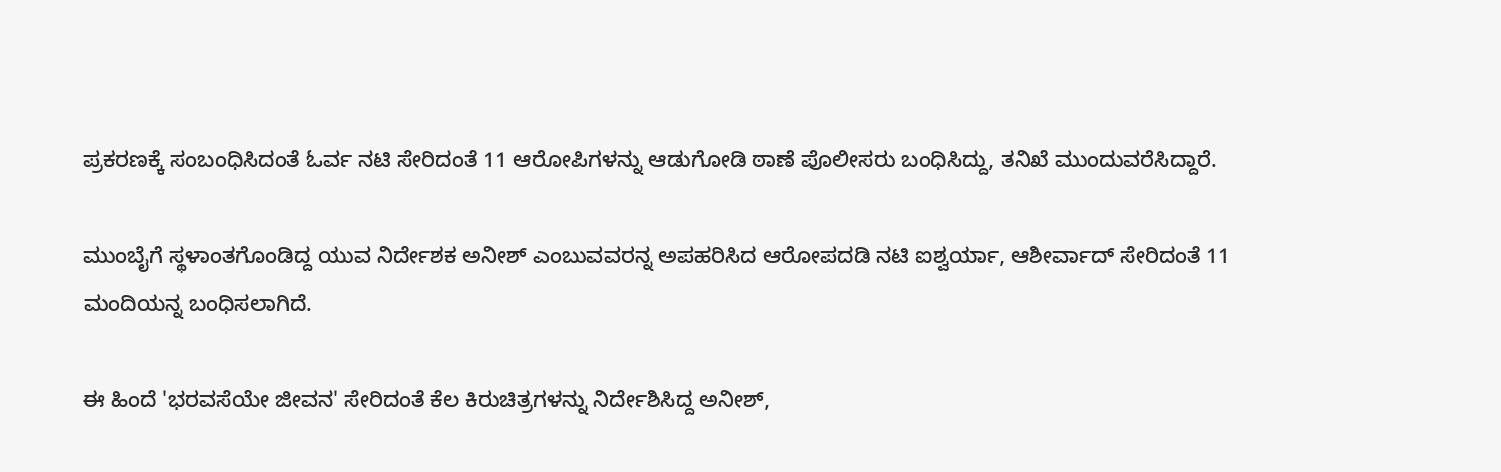ಪ್ರಕರಣಕ್ಕೆ ಸಂಬಂಧಿಸಿದಂತೆ ಓರ್ವ ನಟಿ ಸೇರಿದಂತೆ 11 ಆರೋಪಿಗಳನ್ನು ಆಡುಗೋಡಿ ಠಾಣೆ ಪೊಲೀಸರು ಬಂಧಿಸಿದ್ದು, ತನಿಖೆ ಮುಂದುವರೆಸಿದ್ದಾರೆ.

ಮುಂಬೈಗೆ ಸ್ಥಳಾಂತಗೊಂಡಿದ್ದ ಯುವ ನಿರ್ದೇಶಕ ಅನೀಶ್ ಎಂಬುವವರನ್ನ ಅಪಹರಿಸಿದ ಆರೋಪದಡಿ‌ ನಟಿ ಐಶ್ವರ್ಯಾ, ಆಶೀರ್ವಾದ್ ಸೇರಿದಂತೆ 11 ಮಂದಿಯನ್ನ ಬಂಧಿಸಲಾಗಿದೆ.

ಈ ಹಿಂದೆ 'ಭರವಸೆಯೇ ಜೀವನ' ಸೇರಿದಂತೆ ಕೆಲ ಕಿರುಚಿತ್ರಗಳನ್ನು ನಿರ್ದೇಶಿಸಿದ್ದ ಅನೀಶ್,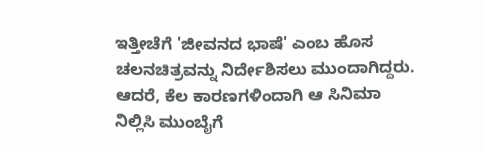ಇತ್ತೀಚೆಗೆ 'ಜೀವನದ ಭಾಷೆ' ಎಂಬ ಹೊಸ ಚಲನಚಿತ್ರವನ್ನು ನಿರ್ದೇಶಿಸಲು ಮುಂದಾಗಿದ್ದರು. ಆದರೆ, ಕೆಲ ಕಾರಣಗಳಿಂದಾಗಿ ಆ ಸಿನಿಮಾ ನಿಲ್ಲಿಸಿ ಮುಂಬೈಗೆ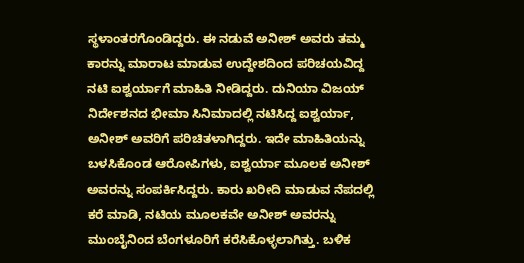ಸ್ಥಳಾಂತರಗೊಂಡಿದ್ದರು. ಈ ನಡುವೆ ಅನೀಶ್ ಅವರು ತಮ್ಮ ಕಾರನ್ನು ಮಾರಾಟ ಮಾಡುವ ಉದ್ದೇಶದಿಂದ ಪರಿಚಯವಿದ್ದ ನಟಿ ಐಶ್ವರ್ಯಾಗೆ ಮಾಹಿತಿ ನೀಡಿದ್ದರು. ದುನಿಯಾ ವಿಜಯ್‌ ನಿರ್ದೇಶನದ ಭೀಮಾ ಸಿನಿಮಾದಲ್ಲಿ ನಟಿಸಿದ್ದ ಐಶ್ವರ್ಯಾ, ಅನೀಶ್ ಅವರಿಗೆ ಪರಿಚಿತಳಾಗಿದ್ದರು. ಇದೇ ಮಾಹಿತಿಯನ್ನು ಬಳಸಿಕೊಂಡ ಆರೋಪಿಗಳು, ಐಶ್ವರ್ಯಾ ಮೂಲಕ ಅನೀಶ್ ಅವರನ್ನು ಸಂಪರ್ಕಿಸಿದ್ದರು. ಕಾರು ಖರೀದಿ ಮಾಡುವ ನೆಪದಲ್ಲಿ ಕರೆ ಮಾಡಿ, ನಟಿಯ ಮೂಲಕವೇ ಅನೀಶ್ ಅವರನ್ನು ಮುಂಬೈನಿಂದ ಬೆಂಗಳೂರಿಗೆ ಕರೆಸಿಕೊಳ್ಳಲಾಗಿತ್ತು. ಬಳಿಕ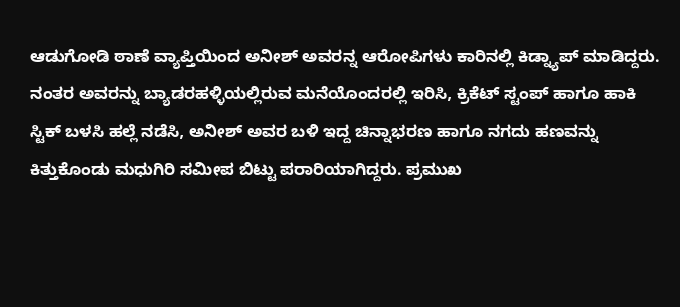ಆಡುಗೋಡಿ ಠಾಣೆ ವ್ಯಾಪ್ತಿಯಿಂದ‌ ಅನೀಶ್ ಅವರನ್ನ ಆರೋಪಿಗಳು ಕಾರಿನಲ್ಲಿ ಕಿಡ್ನ್ಯಾಪ್ ಮಾಡಿದ್ದರು. ನಂತರ ಅವರನ್ನು ಬ್ಯಾಡರಹಳ್ಳಿಯಲ್ಲಿರುವ ಮನೆಯೊಂದರಲ್ಲಿ ಇರಿಸಿ, ಕ್ರಿಕೆಟ್ ಸ್ಟಂಪ್ ಹಾಗೂ ಹಾಕಿ ಸ್ಟಿಕ್ ಬಳಸಿ ಹಲ್ಲೆ ನಡೆಸಿ, ಅನೀಶ್ ಅವರ ಬಳಿ ಇದ್ದ ಚಿನ್ನಾಭರಣ ಹಾಗೂ ನಗದು ಹಣವನ್ನು ಕಿತ್ತುಕೊಂಡು ಮಧುಗಿರಿ ಸಮೀಪ ಬಿಟ್ಟು ಪರಾರಿಯಾಗಿದ್ದರು. ಪ್ರಮುಖ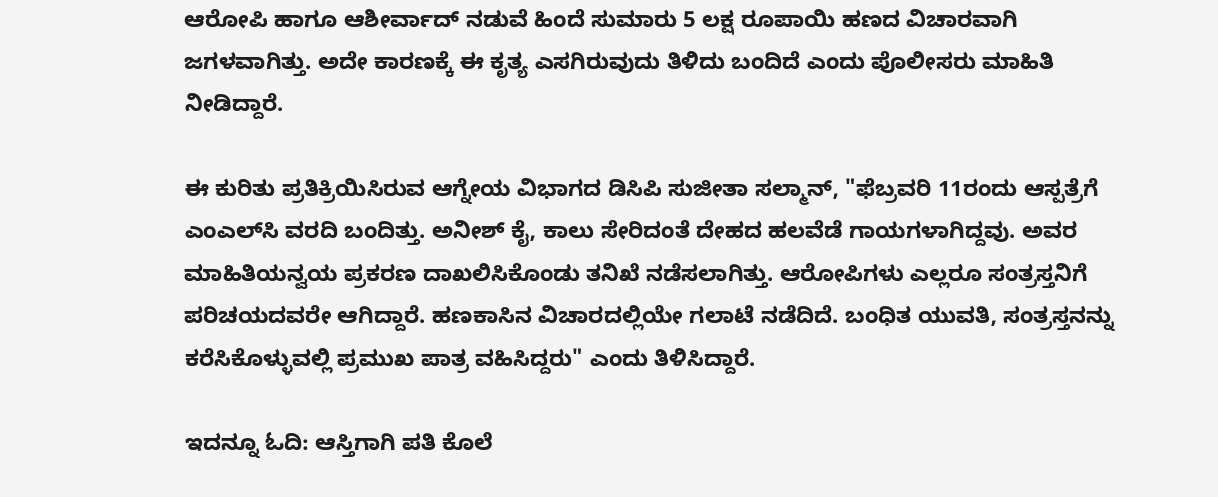ಆರೋಪಿ ಹಾಗೂ ಆಶೀರ್ವಾದ್ ನಡುವೆ ಹಿಂದೆ ಸುಮಾರು 5 ಲಕ್ಷ ರೂಪಾಯಿ ಹಣದ ವಿಚಾರವಾಗಿ ಜಗಳವಾಗಿತ್ತು. ಅದೇ ಕಾರಣಕ್ಕೆ ಈ ಕೃತ್ಯ ಎಸಗಿರುವುದು ತಿಳಿದು ಬಂದಿದೆ ಎಂದು ಪೊಲೀಸರು ಮಾಹಿತಿ ನೀಡಿದ್ದಾರೆ.

ಈ ಕುರಿತು ಪ್ರತಿಕ್ರಿಯಿಸಿರುವ ಆಗ್ನೇಯ ವಿಭಾಗದ ಡಿಸಿಪಿ ಸುಜೀತಾ ಸಲ್ಮಾನ್, "ಫೆಬ್ರವರಿ 11ರಂದು ಆಸ್ಪತ್ರೆಗೆ ಎಂಎಲ್‌ಸಿ ವರದಿ ಬಂದಿತ್ತು. ಅನೀಶ್ ಕೈ, ಕಾಲು ಸೇರಿದಂತೆ ದೇಹದ ಹಲವೆಡೆ ಗಾಯಗಳಾಗಿದ್ದವು. ಅವರ ಮಾಹಿತಿಯನ್ವಯ‌ ಪ್ರಕರಣ ದಾಖಲಿಸಿಕೊಂಡು ತನಿಖೆ ನಡೆಸಲಾಗಿತ್ತು. ಆರೋಪಿಗಳು ಎಲ್ಲರೂ ಸಂತ್ರಸ್ತನಿಗೆ ಪರಿಚಯದವರೇ ಆಗಿದ್ದಾರೆ. ಹಣಕಾಸಿನ ವಿಚಾರದಲ್ಲಿಯೇ ಗಲಾಟೆ ನಡೆದಿದೆ. ಬಂಧಿತ ಯುವತಿ, ಸಂತ್ರಸ್ತನನ್ನು ಕರೆಸಿಕೊಳ್ಳುವಲ್ಲಿ ಪ್ರಮುಖ ಪಾತ್ರ ವಹಿಸಿದ್ದರು" ಎಂದು ತಿಳಿಸಿದ್ದಾರೆ.

ಇದನ್ನೂ ಓದಿ: ಆಸ್ತಿಗಾಗಿ ಪತಿ ಕೊಲೆ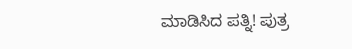ಮಾಡಿಸಿದ ಪತ್ನಿ! ಪುತ್ರ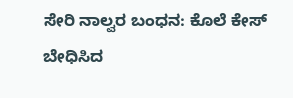ಸೇರಿ ನಾಲ್ವರ ಬಂಧನ: ಕೊಲೆ ಕೇಸ್ ಬೇಧಿಸಿದ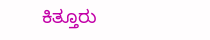ಕಿತ್ತೂರು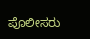ಪೊಲೀಸರು